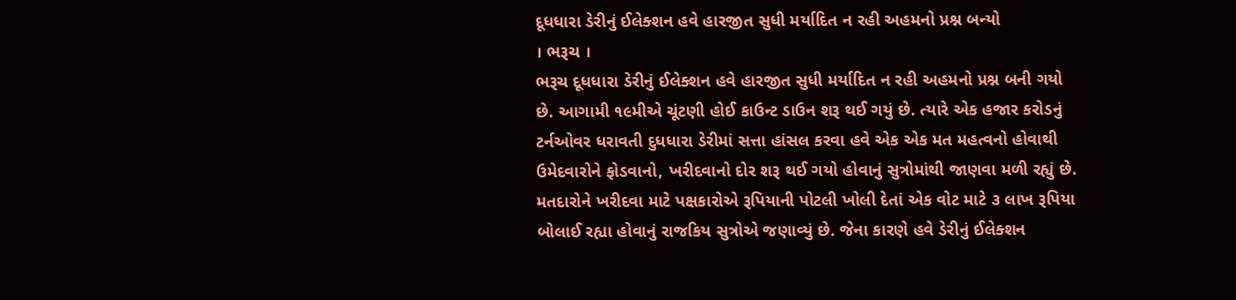દૂધધારા ડેરીનું ઈલેક્શન હવે હારજીત સુધી મર્યાદિત ન રહી અહમનો પ્રશ્ન બન્યો
। ભરૂચ ।
ભરૂચ દૂધધારા ડેરીનું ઈલેક્શન હવે હારજીત સુધી મર્યાદિત ન રહી અહમનો પ્રશ્ન બની ગયો છે. આગામી ૧૯મીએ ચૂંટણી હોઈ કાઉન્ટ ડાઉન શરૂ થઈ ગયું છે. ત્યારે એક હજાર કરોડનું ટર્નઓવર ધરાવતી દુધધારા ડેરીમાં સત્તા હાંસલ કરવા હવે એક એક મત મહત્વનો હોવાથી ઉમેદવારોને ફોડવાનો, ખરીદવાનો દોર શરૂ થઈ ગયો હોવાનું સુત્રોમાંથી જાણવા મળી રહ્યું છે. મતદારોને ખરીદવા માટે પક્ષકારોએ રૂપિયાની પોટલી ખોલી દેતાં એક વોટ માટે ૩ લાખ રૂપિયા બોલાઈ રહ્યા હોવાનું રાજકિય સુત્રોએ જણાવ્યું છે. જેના કારણે હવે ડેરીનું ઈલેક્શન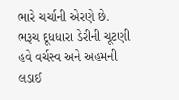ભારે ચર્ચાની એરણે છે.
ભરૂચ દૂધધારા ડેરીની ચૂટણી હવે વર્ચસ્વ અને અહમની લડાઈ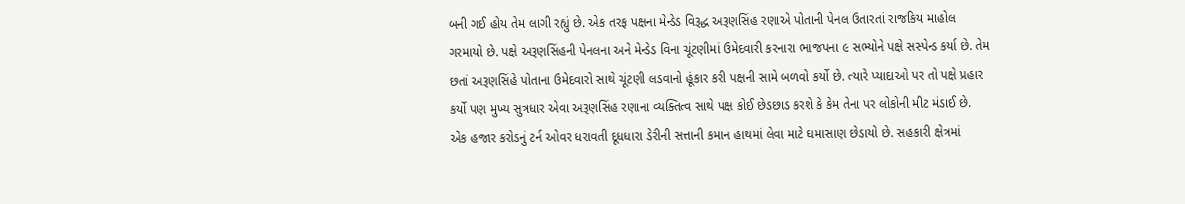બની ગઈ હોય તેમ લાગી રહ્યું છે. એક તરફ પક્ષના મેન્ડેડ વિરૂદ્ધ અરૂણસિંહ રણાએ પોતાની પેનલ ઉતારતાં રાજકિય માહોલ ગરમાયો છે. પક્ષે અરૂણસિંહની પેનલના અને મેન્ડેડ વિના ચૂંટણીમાં ઉમેદવારી કરનારા ભાજપના ૯ સભ્યોને પક્ષે સસ્પેન્ડ કર્યા છે. તેમ છતાં અરૂણસિંહે પોતાના ઉમેદવારો સાથે ચૂંટણી લડવાનો હૂંકાર કરી પક્ષની સામે બળવો કર્યો છે. ત્યારે પ્યાદાઓ પર તો પક્ષે પ્રહાર કર્યો પણ મુખ્ય સુત્રધાર એવા અરૂણસિંહ રણાના વ્યક્તિત્વ સાથે પક્ષ કોઈ છેડછાડ કરશે કે કેમ તેના પર લોકોની મીટ મંડાઈ છે.
એક હજાર કરોડનું ટર્ન ઓવર ધરાવતી દૂધધારા ડેરીની સત્તાની કમાન હાથમાં લેવા માટે ઘમાસાણ છેડાયો છે. સહકારી ક્ષેત્રમાં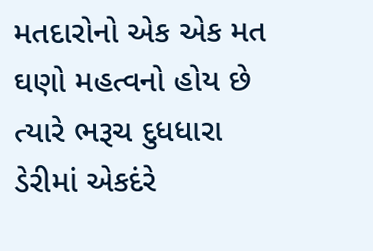મતદારોનો એક એક મત ઘણો મહત્વનો હોય છે ત્યારે ભરૂચ દુધધારા ડેરીમાં એકદંરે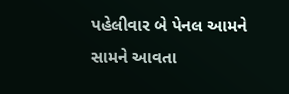પહેલીવાર બે પેનલ આમને સામને આવતા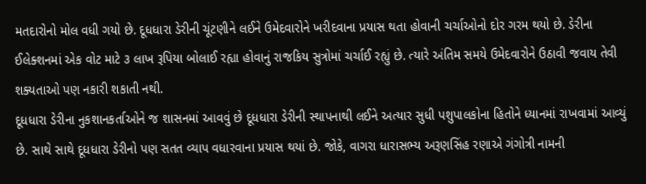મતદારોનો મોલ વધી ગયો છે. દૂધધારા ડેરીની ચૂંટણીને લઈને ઉમેદવારોને ખરીદવાના પ્રયાસ થતા હોવાની ચર્ચાઓનો દોર ગરમ થયો છે. ડેરીના ઈલેક્શનમાં એક વોટ માટે ૩ લાખ રૂપિયા બોલાઈ રહ્યા હોવાનું રાજકિય સુત્રોમાં ચર્ચાઈ રહ્યું છે. ત્યારે અંતિમ સમયે ઉમેદવારોને ઉઠાવી જવાય તેવી શક્યતાઓ પણ નકારી શકાતી નથી.
દૂધધારા ડેરીના નુકશાનકર્તાઓને જ શાસનમાં આવવું છે દૂધધારા ડેરીની સ્થાપનાથી લઈને અત્યાર સુધી પશુપાલકોના હિતોને ધ્યાનમાં રાખવામાં આવ્યું છે. સાથે સાથે દૂધધારા ડેરીનો પણ સતત વ્યાપ વધારવાના પ્રયાસ થયાં છે. જોકે, વાગરા ધારાસભ્ય અરૂણસિંહ રણાએ ગંગોત્રી નામની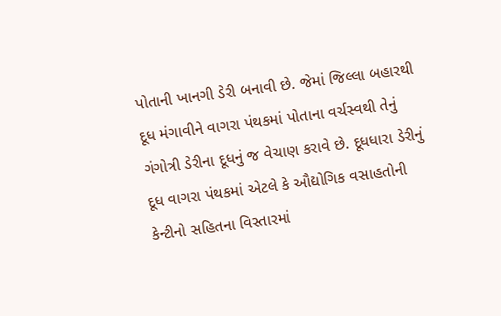પોતાની ખાનગી ડેરી બનાવી છે. જેમાં જિલ્લા બહારથી દૂધ મંગાવીને વાગરા પંથકમાં પોતાના વર્ચસ્વથી તેનું ગંગોત્રી ડેરીના દૂધનું જ વેચાણ કરાવે છે. દૂધધારા ડેરીનું દૂધ વાગરા પંથકમાં એટલે કે ઔદ્યોગિક વસાહતોની કેન્ટીનો સહિતના વિસ્તારમાં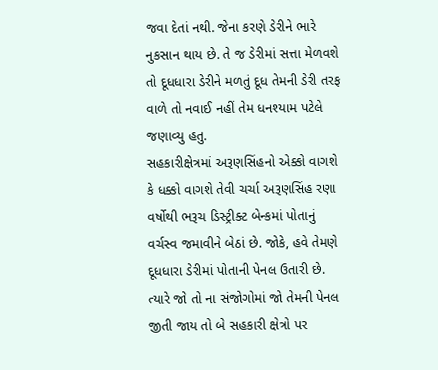જવા દેતાં નથી. જેના કરણે ડેરીને ભારે નુકસાન થાય છે. તે જ ડેરીમાં સત્તા મેળવશે તો દૂધધારા ડેરીને મળતું દૂધ તેમની ડેરી તરફ વાળે તો નવાઈ નહીં તેમ ધનશ્યામ પટેલે જણાવ્યુ હતુ.
સહકારીક્ષેત્રમાં અરૂણસિંહનો એક્કો વાગશે કે ધક્કો વાગશે તેવી ચર્ચા અરૂણસિંહ રણા વર્ષોથી ભરૂચ ડિસ્ટ્રીક્ટ બેન્કમાં પોતાનું વર્ચસ્વ જમાવીને બેઠાં છે. જોકે, હવે તેમણે દૂધધારા ડેરીમાં પોતાની પેનલ ઉતારી છે. ત્યારે જો તો ના સંજોગોમાં જો તેમની પેનલ જીતી જાય તો બે સહકારી ક્ષેત્રો પર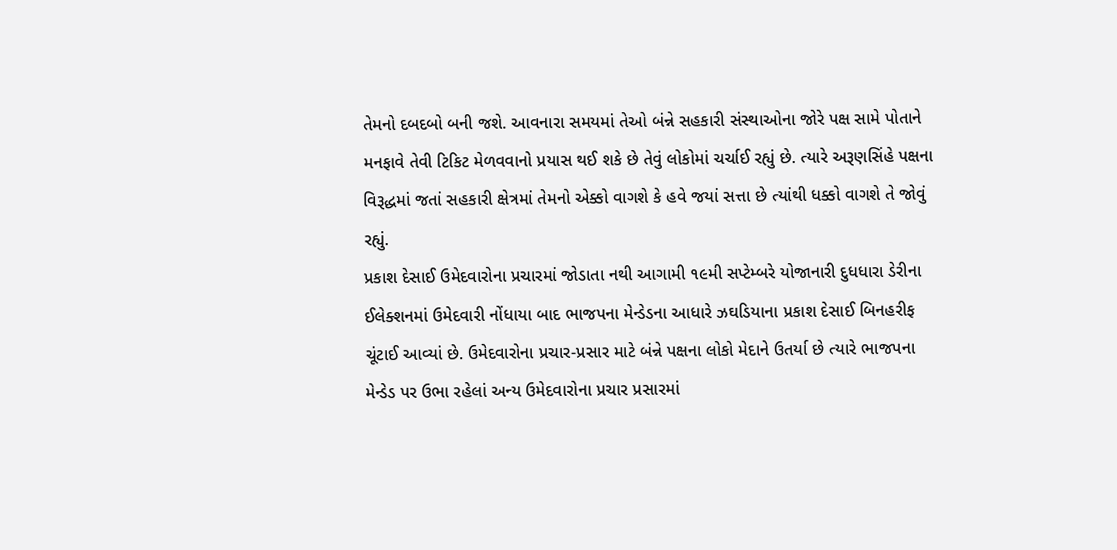તેમનો દબદબો બની જશે. આવનારા સમયમાં તેઓ બંન્ને સહકારી સંસ્થાઓના જોરે પક્ષ સામે પોતાને મનફાવે તેવી ટિકિટ મેળવવાનો પ્રયાસ થઈ શકે છે તેવું લોકોમાં ચર્ચાઈ રહ્યું છે. ત્યારે અરૂણસિંહે પક્ષના વિરૂદ્ધમાં જતાં સહકારી ક્ષેત્રમાં તેમનો એક્કો વાગશે કે હવે જયાં સત્તા છે ત્યાંથી ધક્કો વાગશે તે જોવું રહ્યું.
પ્રકાશ દેસાઈ ઉમેદવારોના પ્રચારમાં જોડાતા નથી આગામી ૧૯મી સપ્ટેમ્બરે યોજાનારી દુધધારા ડેરીના ઈલેક્શનમાં ઉમેદવારી નોંધાયા બાદ ભાજપના મેન્ડેડના આધારે ઝઘડિયાના પ્રકાશ દેસાઈ બિનહરીફ ચૂંટાઈ આવ્યાં છે. ઉમેદવારોના પ્રચાર-પ્રસાર માટે બંન્ને પક્ષના લોકો મેદાને ઉતર્યા છે ત્યારે ભાજપના મેન્ડેડ પર ઉભા રહેલાં અન્ય ઉમેદવારોના પ્રચાર પ્રસારમાં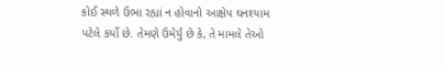કોઈ સ્થળે ઉભા રહ્યાં ન હોવાનો આક્ષેપ ઘનશ્યામ પટેલે કર્યો છે. તેમણે ઉમેર્યું છે કે, તે મામલે તેઓ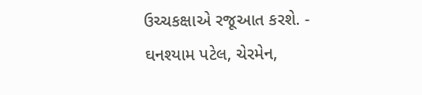ઉચ્ચકક્ષાએ રજૂઆત કરશે. - ઘનશ્યામ પટેલ, ચેરમેન,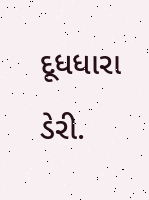દૂધધારા ડેરી.